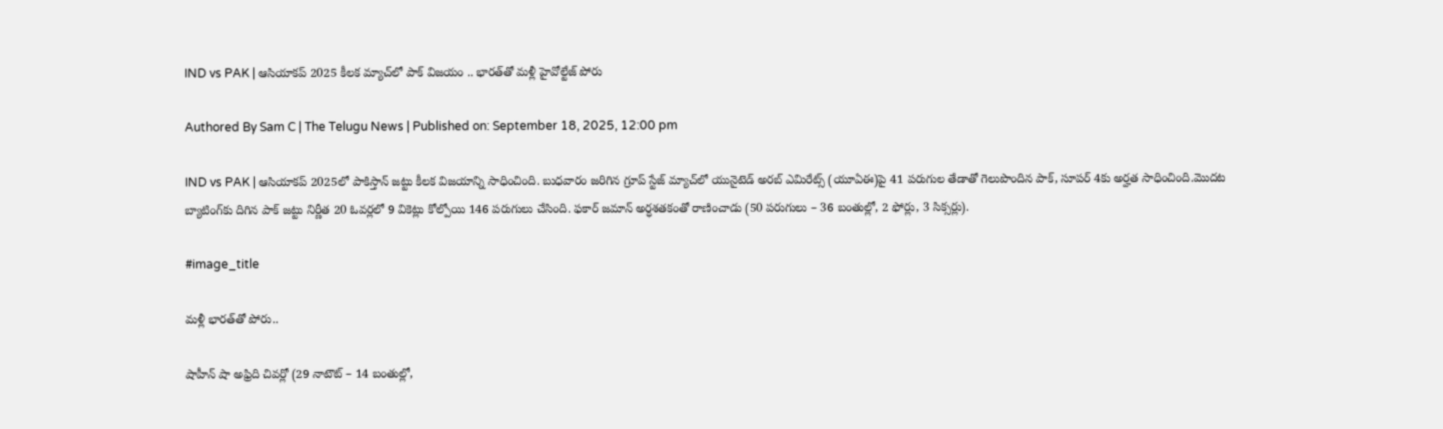IND vs PAK | ఆసియాకప్ 2025 కీలక మ్యాచ్‌లో పాక్ విజయం .. భారత్‌తో మళ్లీ హైవోల్టేజ్ పోరు

Authored By Sam C | The Telugu News | Published on: September 18, 2025, 12:00 pm

IND vs PAK | ఆసియాకప్ 2025లో పాకిస్తాన్ జట్టు కీలక విజయాన్ని సాధించింది. బుధవారం జరిగిన గ్రూప్ స్టేజ్ మ్యాచ్‌లో యునైటెడ్ అరబ్ ఎమిరేట్స్ (యూఏఈ)పై 41 పరుగుల తేడాతో గెలుపొందిన పాక్, సూపర్ 4కు అర్హత సాధించింది.మొదట బ్యాటింగ్‌కు దిగిన పాక్ జట్టు నిర్ణీత 20 ఓవర్లలో 9 వికెట్లు కోల్పోయి 146 పరుగులు చేసింది. ఫకార్ జమాన్ అర్ధశతకంతో రాణించాడు (50 పరుగులు – 36 బంతుల్లో, 2 ఫోర్లు, 3 సిక్సర్లు).

#image_title

మ‌ళ్లీ భార‌త్‌తో పోరు..

షాహీన్ షా అఫ్రిది చివర్లో (29 నాటౌట్ – 14 బంతుల్లో,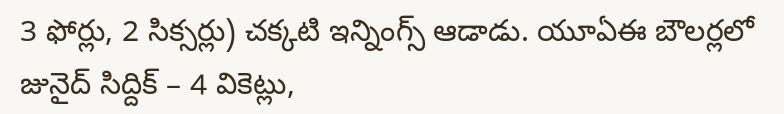3 ఫోర్లు, 2 సిక్సర్లు) చక్కటి ఇన్నింగ్స్ ఆడాడు. యూఏఈ బౌలర్లలో జునైద్ సిద్దిక్ – 4 వికెట్లు,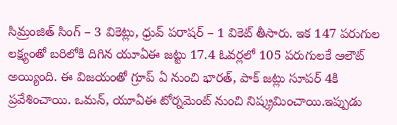సిమ్రంజిత్ సింగ్ – 3 వికెట్లు, ధ్రువ్ పరాషర్ – 1 వికెట్ తీసారు. ఇక 147 పరుగుల లక్ష్యంతో బరిలోకి దిగిన యూఏఈ జట్టు 17.4 ఓవర్లలో 105 పరుగులకే ఆలౌట్ అయ్యింది. ఈ విజయంతో గ్రూప్ ఏ నుంచి భారత్, పాక్ జట్లు సూపర్ 4కి ప్రవేశించాయి. ఒమన్, యూఏఈ టోర్నమెంట్ నుంచి నిష్క్రమించాయి.ఇప్పుడు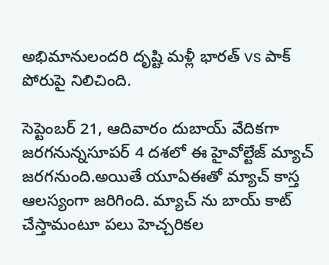అభిమానులందరి దృష్టి మళ్లీ భారత్ vs పాక్ పోరుపై నిలిచింది.

సెప్టెంబర్ 21, ఆదివారం దుబాయ్ వేదిక‌గా జ‌ర‌గ‌నున్న‌సూపర్ 4 దశలో ఈ హైవోల్టేజ్ మ్యాచ్ జరగనుంది.అయితే యూఏఈతో మ్యాచ్ కాస్త ఆల‌స్యంగా జరిగింది. మ్యాచ్ ను బాయ్ కాట్ చేస్తామంటూ ప‌లు హెచ్చ‌రిక‌ల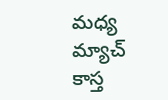మధ్య మ్యాచ్ కాస్త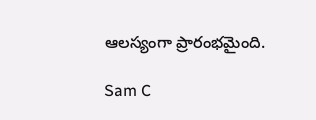ఆల‌స్యంగా ప్రారంభ‌మైంది.

Sam C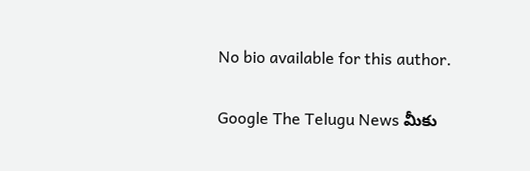No bio available for this author.

Google The Telugu News మీకు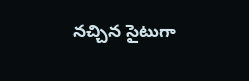నచ్చిన సైటుగా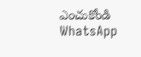ఎంచుకోండి
WhatsApp